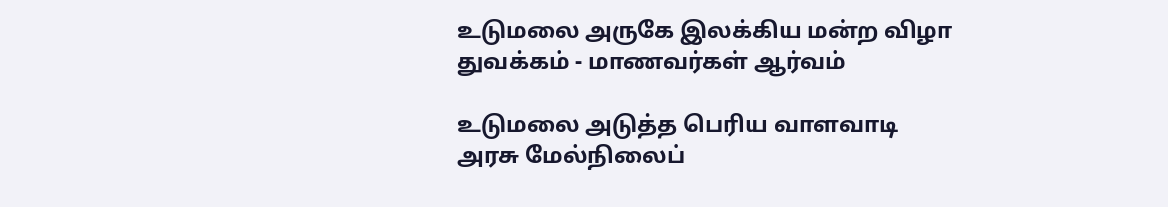உடுமலை அருகே இலக்கிய மன்ற விழா துவக்கம் - மாணவர்கள் ஆர்வம்

உடுமலை அடுத்த பெரிய வாளவாடி அரசு மேல்நிலைப்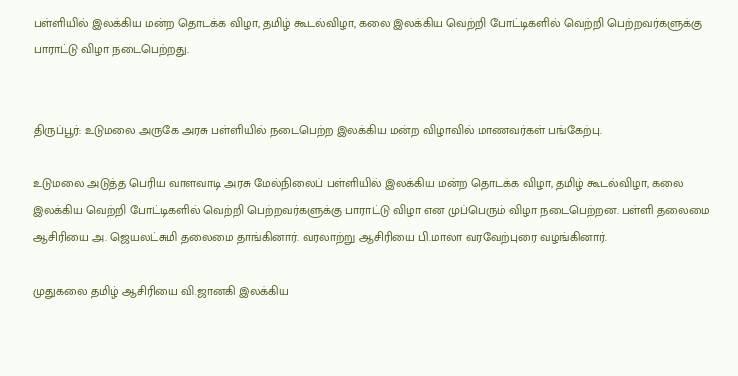பள்ளியில் இலக்கிய மன்ற தொடக்க விழா, தமிழ் கூடல்விழா, கலை இலக்கிய வெற்றி போட்டிகளில் வெற்றி பெற்றவர்களுக்கு பாராட்டு விழா நடைபெற்றது.


திருப்பூர்: உடுமலை அருகே அரசு பள்ளியில் நடைபெற்ற இலக்கிய மன்ற விழாவில் மாணவர்கள் பங்கேற்பு.

உடுமலை அடுத்த பெரிய வாளவாடி அரசு மேல்நிலைப் பள்ளியில் இலக்கிய மன்ற தொடக்க விழா, தமிழ் கூடல்விழா, கலை இலக்கிய வெற்றி போட்டிகளில் வெற்றி பெற்றவர்களுக்கு பாராட்டு விழா என முப்பெரும் விழா நடைபெற்றன. பள்ளி தலைமை ஆசிரியை அ. ஜெயலட்சுமி தலைமை தாங்கினார். வரலாற்று ஆசிரியை பி.மாலா வரவேற்புரை வழங்கினார்.

முதுகலை தமிழ் ஆசிரியை வி.ஜானகி இலக்கிய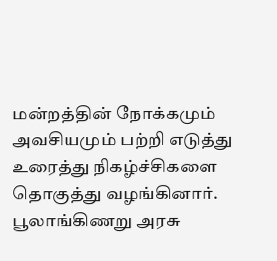மன்றத்தின் நோக்கமும் அவசியமும் பற்றி எடுத்து உரைத்து நிகழ்ச்சிகளை தொகுத்து வழங்கினார். பூலாங்கிணறு அரசு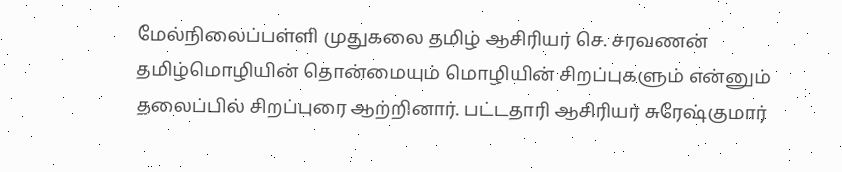மேல்நிலைப்பள்ளி முதுகலை தமிழ் ஆசிரியர் செ. சரவணன் தமிழ்மொழியின் தொன்மையும் மொழியின் சிறப்புகளும் என்னும் தலைப்பில் சிறப்புரை ஆற்றினார். பட்டதாரி ஆசிரியர் சுரேஷ்குமார்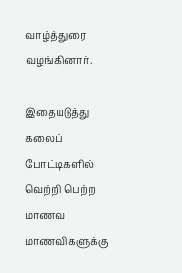வாழ்த்துரை வழங்கினார்.

இதையடுத்து கலைப் போட்டிகளில் வெற்றி பெற்ற மாணவ மாணவிகளுக்கு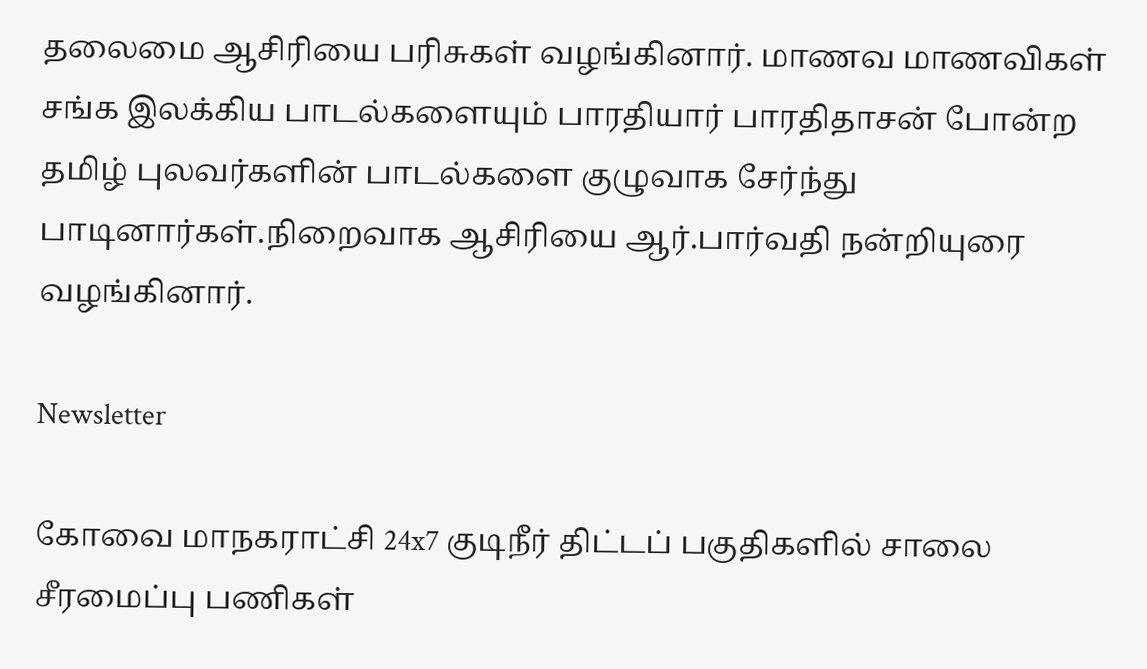தலைமை ஆசிரியை பரிசுகள் வழங்கினார். மாணவ மாணவிகள் சங்க இலக்கிய பாடல்களையும் பாரதியார் பாரதிதாசன் போன்ற தமிழ் புலவர்களின் பாடல்களை குழுவாக சேர்ந்து பாடினார்கள்.நிறைவாக ஆசிரியை ஆர்.பார்வதி நன்றியுரை வழங்கினார்.

Newsletter

கோவை மாநகராட்சி 24x7 குடிநீர் திட்டப் பகுதிகளில் சாலை சீரமைப்பு பணிகள்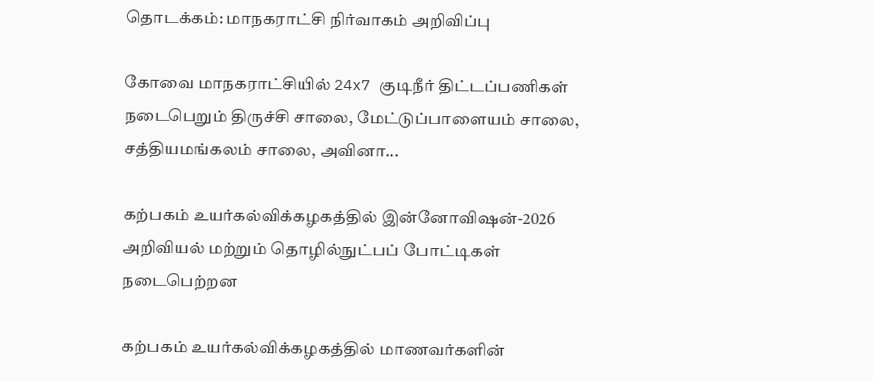தொடக்கம்: மாநகராட்சி நிர்வாகம் அறிவிப்பு

கோவை மாநகராட்சியில் 24x7 குடிநீர் திட்டப்பணிகள் நடைபெறும் திருச்சி சாலை, மேட்டுப்பாளையம் சாலை, சத்தியமங்கலம் சாலை, அவினா...

கற்பகம் உயர்கல்விக்கழகத்தில் இன்னோவிஷன்-2026 அறிவியல் மற்றும் தொழில்நுட்பப் போட்டிகள் நடைபெற்றன

கற்பகம் உயர்கல்விக்கழகத்தில் மாணவர்களின்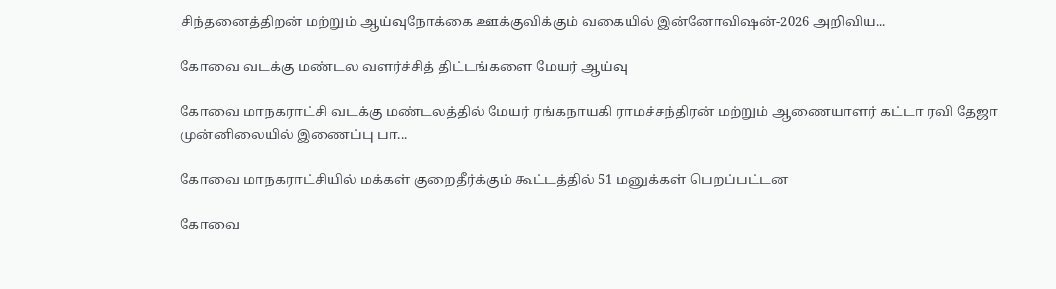சிந்தனைத்திறன் மற்றும் ஆய்வுநோக்கை ஊக்குவிக்கும் வகையில் இன்னோவிஷன்-2026 அறிவிய...

கோவை வடக்கு மண்டல வளர்ச்சித் திட்டங்களை மேயர் ஆய்வு

கோவை மாநகராட்சி வடக்கு மண்டலத்தில் மேயர் ரங்கநாயகி ராமச்சந்திரன் மற்றும் ஆணையாளர் கட்டா ரவி தேஜா முன்னிலையில் இணைப்பு பா...

கோவை மாநகராட்சியில் மக்கள் குறைதீர்க்கும் கூட்டத்தில் 51 மனுக்கள் பெறப்பட்டன

கோவை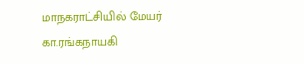மாநகராட்சியில் மேயர் கா.ரங்கநாயகி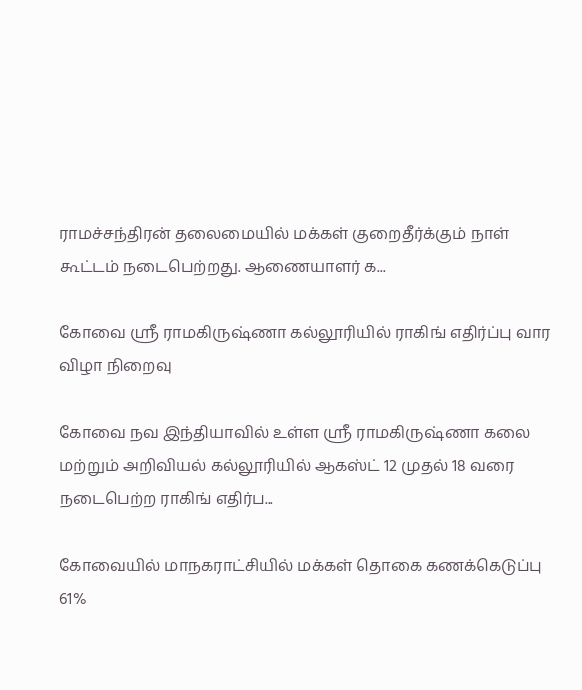ராமச்சந்திரன் தலைமையில் மக்கள் குறைதீர்க்கும் நாள் கூட்டம் நடைபெற்றது. ஆணையாளர் க...

கோவை ஸ்ரீ ராமகிருஷ்ணா கல்லூரியில் ராகிங் எதிர்ப்பு வார விழா நிறைவு

கோவை நவ இந்தியாவில் உள்ள ஸ்ரீ ராமகிருஷ்ணா கலை மற்றும் அறிவியல் கல்லூரியில் ஆகஸ்ட் 12 முதல் 18 வரை நடைபெற்ற ராகிங் எதிர்ப...

கோவையில் மாநகராட்சியில் மக்கள் தொகை கணக்கெடுப்பு 61%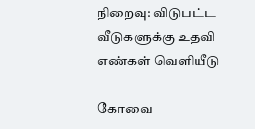நிறைவு: விடுபட்ட வீடுகளுக்கு உதவி எண்கள் வெளியீடு

கோவை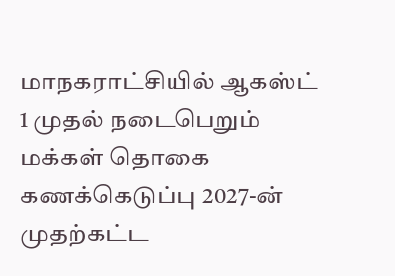மாநகராட்சியில் ஆகஸ்ட் 1 முதல் நடைபெறும் மக்கள் தொகை கணக்கெடுப்பு 2027-ன் முதற்கட்ட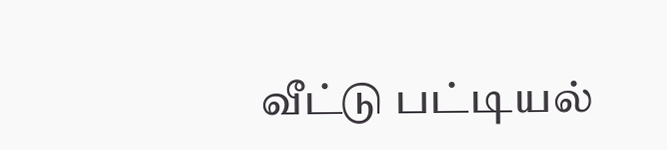வீட்டு பட்டியல்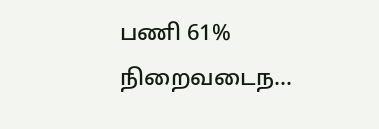பணி 61% நிறைவடைந...